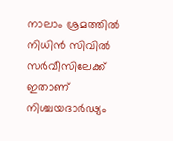നാലാം ശ്രമത്തിൽ നിധിൻ സിവിൽ സർവീസിലേക്ക് ഇതാണ് നിശ്ചയദാ‍ർഢ്യം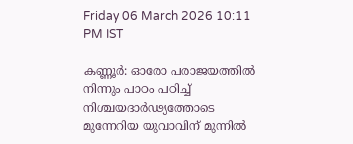Friday 06 March 2026 10:11 PM IST

കണ്ണൂർ: ഓരോ പരാജയത്തിൽ നിന്നും പാഠം പഠിച്ച് നിശ്ചയദാർഢ്യത്തോടെ മുന്നേറിയ യുവാവിന് മുന്നിൽ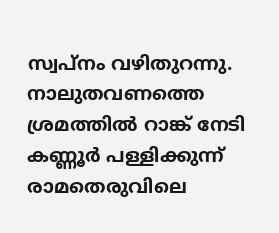സ്വപ്നം വഴിതുറന്നു. നാലുതവണത്തെ ശ്രമത്തിൽ റാങ്ക് നേടി കണ്ണൂർ പള്ളിക്കുന്ന് രാമതെരുവിലെ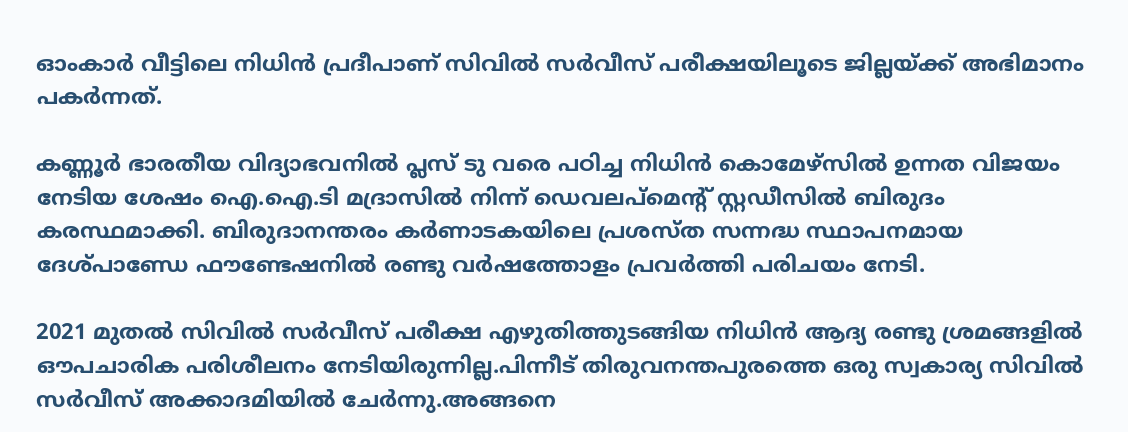ഓംകാർ വീട്ടിലെ നിധിൻ പ്രദീപാണ് സിവിൽ സർവീസ് പരീക്ഷയിലൂടെ ജില്ലയ്ക്ക് അഭിമാനം പകർന്നത്.

കണ്ണൂർ ഭാരതീയ വിദ്യാഭവനിൽ പ്ലസ് ടു വരെ പഠിച്ച നിധിൻ കൊമേഴ്സിൽ ഉന്നത വിജയം നേടിയ ശേഷം ഐ.ഐ.ടി മദ്രാസിൽ നിന്ന് ഡെവലപ്‌മെന്റ് സ്റ്റഡീസിൽ ബിരുദം കരസ്ഥമാക്കി. ബിരുദാനന്തരം കർണാടകയിലെ പ്രശസ്ത സന്നദ്ധ സ്ഥാപനമായ ദേശ്പാണ്ഡേ ഫൗണ്ടേഷനിൽ രണ്ടു വർഷത്തോളം പ്രവർത്തി പരിചയം നേടി.

2021 മുതൽ സിവിൽ സർവീസ് പരീക്ഷ എഴുതിത്തുടങ്ങിയ നിധിൻ ആദ്യ രണ്ടു ശ്രമങ്ങളിൽ ഔപചാരിക പരിശീലനം നേടിയിരുന്നില്ല.പിന്നീട് തിരുവനന്തപുരത്തെ ഒരു സ്വകാര്യ സിവിൽ സർവീസ് അക്കാദമിയിൽ ചേർന്നു.അങ്ങനെ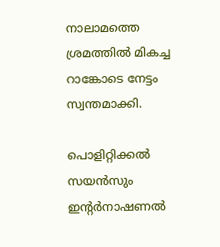നാലാമത്തെ ശ്രമത്തിൽ മികച്ച റാങ്കോടെ നേട്ടം സ്വന്തമാക്കി.

പൊളിറ്റിക്കൽ സയൻസും ഇന്റർനാഷണൽ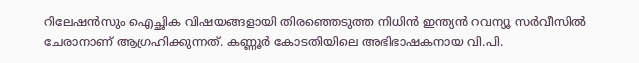റിലേഷൻസും ഐച്ഛിക വിഷയങ്ങളായി തിരഞ്ഞെടുത്ത നിധിൻ ഇന്ത്യൻ റവന്യൂ സർവീസിൽ ചേരാനാണ് ആഗ്രഹിക്കുന്നത്. കണ്ണൂർ കോടതിയിലെ അഭിഭാഷകനായ വി.പി.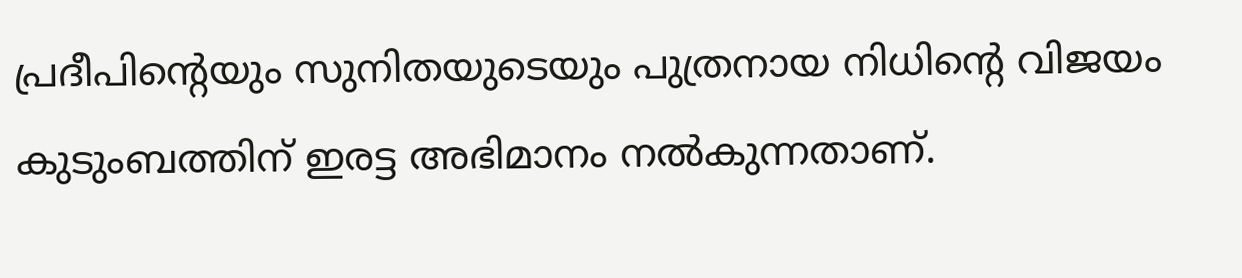പ്രദീപിന്റെയും സുനിതയുടെയും പുത്രനായ നിധിന്റെ വിജയം കുടുംബത്തിന് ഇരട്ട അഭിമാനം നൽകുന്നതാണ്.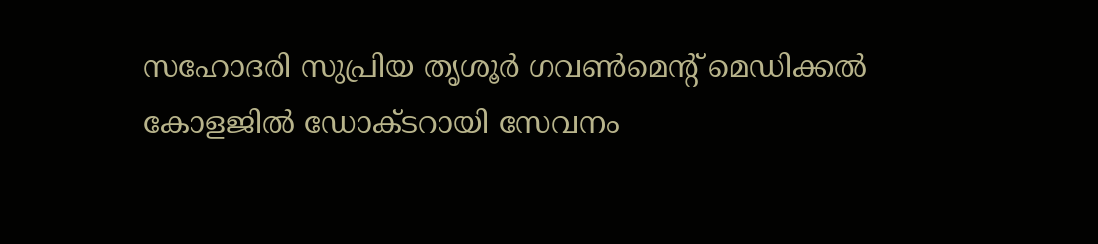സഹോദരി സുപ്രിയ തൃശൂർ ഗവൺമെന്റ് മെഡിക്കൽ കോളജിൽ ഡോക്ടറായി സേവനം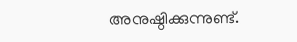അനുഷ്ഠിക്കുന്നുണ്ട്.